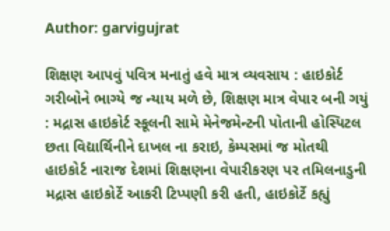Author: garvigujrat

શિક્ષણ આપવું પવિત્ર મનાતું હવે માત્ર વ્યવસાય : હાઇકોર્ટ ગરીબોને ભાગ્યે જ ન્યાય મળે છે, શિક્ષણ માત્ર વેપાર બની ગયું : મદ્રાસ હાઇકોર્ટ સ્કૂલની સામે મેનેજમેન્ટની પોતાની હોસ્પિટલ છતા વિદ્યાર્થિનીને દાખલ ના કરાઇ, કેમ્પસમાં જ મોતથી હાઇકોર્ટ નારાજ દેશમાં શિક્ષણના વેપારીકરણ પર તમિલનાડુની મદ્રાસ હાઇકોર્ટે આકરી ટિપ્પણી કરી હતી, હાઇકોર્ટે કહ્યું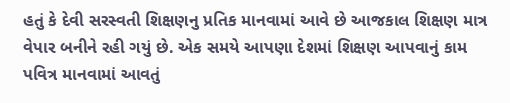હતું કે દેવી સરસ્વતી શિક્ષણનુ પ્રતિક માનવામાં આવે છે આજકાલ શિક્ષણ માત્ર વેપાર બનીને રહી ગયું છે. એક સમયે આપણા દેશમાં શિક્ષણ આપવાનું કામ પવિત્ર માનવામાં આવતું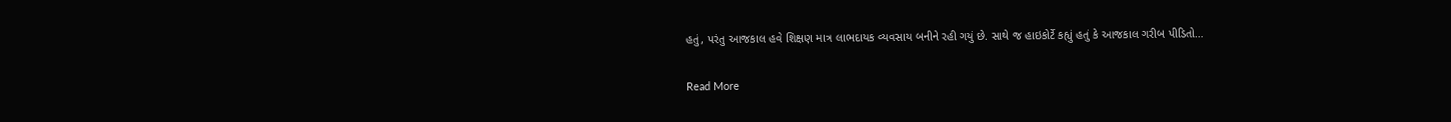હતું, પરંતુ આજકાલ હવે શિક્ષણ માત્ર લાભદાયક વ્યવસાય બનીને રહી ગયું છે. સાથે જ હાઇકોર્ટે કહ્યું હતું કે આજકાલ ગરીબ પીડિતો…

Read More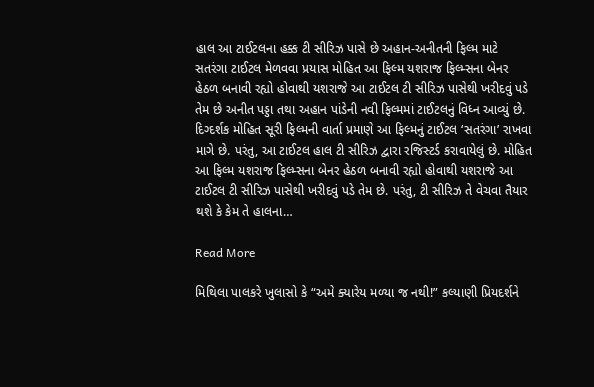હાલ આ ટાઈટલના હક્ક ટી સીરિઝ પાસે છે અહાન-અનીતની ફિલ્મ માટે સતરંગા ટાઈટલ મેળવવા પ્રયાસ મોહિત આ ફિલ્મ યશરાજ ફિલ્મ્સના બેનર હેઠળ બનાવી રહ્યો હોવાથી યશરાજે આ ટાઈટલ ટી સીરિઝ પાસેથી ખરીદવું પડે તેમ છે અનીત પડ્ડા તથા અહાન પાંડેની નવી ફિલ્મમાં ટાઈટલનું વિધ્ન આવ્યું છે. દિગ્દર્શક મોહિત સૂરી ફિલ્મની વાર્તા પ્રમાણે આ ફિલ્મનું ટાઈટલ ‘સતરંગા’ રાખવા માગે છે. પરંતુ, આ ટાઈટલ હાલ ટી સીરિઝ દ્વારા રજિસ્ટર્ડ કરાવાયેલું છે. મોહિત આ ફિલ્મ યશરાજ ફિલ્મ્સના બેનર હેઠળ બનાવી રહ્યો હોવાથી યશરાજે આ ટાઈટલ ટી સીરિઝ પાસેથી ખરીદવું પડે તેમ છે. પરંતુ, ટી સીરિઝ તે વેચવા તૈયાર થશે કે કેમ તે હાલના…

Read More

મિથિલા પાલકરે ખુલાસો કે “અમે ક્યારેય મળ્યા જ નથી!” કલ્યાણી પ્રિયદર્શને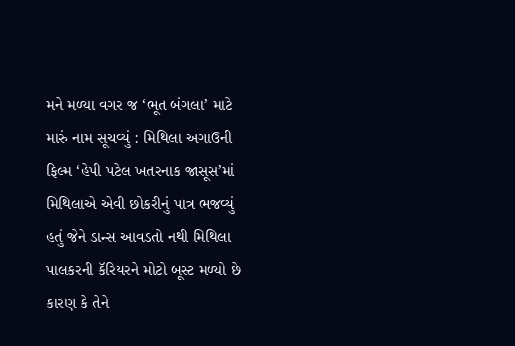મને મળ્યા વગર જ ‘ભૂત બંગલા’ માટે મારું નામ સૂચવ્યું : મિથિલા અગાઉની ફિલ્મ ‘હેપી પટેલ ખતરનાક જાસૂસ’માં મિથિલાએ એવી છોકરીનું પાત્ર ભજવ્યું હતું જેને ડાન્સ આવડતો નથી મિથિલા પાલકરની કૅરિયરને મોટો બૂસ્ટ મળ્યો છે કારણ કે તેને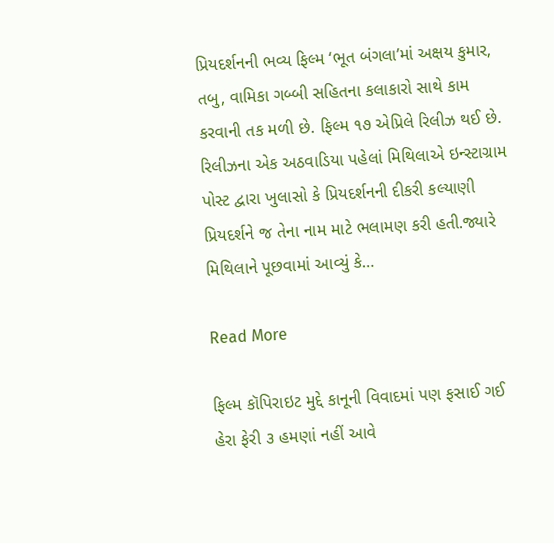પ્રિયદર્શનની ભવ્ય ફિલ્મ ‘ભૂત બંગલા’માં અક્ષય કુમાર, તબુ, વામિકા ગબ્બી સહિતના કલાકારો સાથે કામ કરવાની તક મળી છે. ફિલ્મ ૧૭ એપ્રિલે રિલીઝ થઈ છે. રિલીઝના એક અઠવાડિયા પહેલાં મિથિલાએ ઇન્સ્ટાગ્રામ પોસ્ટ દ્વારા ખુલાસો કે પ્રિયદર્શનની દીકરી કલ્યાણી પ્રિયદર્શને જ તેના નામ માટે ભલામણ કરી હતી.જ્યારે મિથિલાને પૂછવામાં આવ્યું કે…

Read More

ફિલ્મ કૉપિરાઇટ મુદ્દે કાનૂની વિવાદમાં પણ ફસાઈ ગઈ હેરા ફેરી ૩ હમણાં નહીં આવે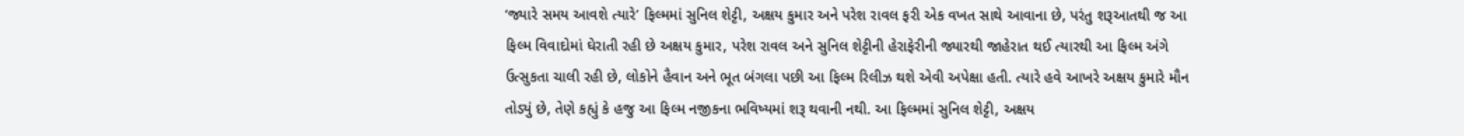‘જ્યારે સમય આવશે ત્યારે’ ફિલ્મમાં સુનિલ શેટ્ટી, અક્ષય કુમાર અને પરેશ રાવલ ફરી એક વખત સાથે આવાના છે, પરંતુ શરૂઆતથી જ આ ફિલ્મ વિવાદોમાં ઘેરાતી રહી છે અક્ષય કુમાર, પરેશ રાવલ અને સુનિલ શેટ્ટીની હેરાફેરીની જ્યારથી જાહેરાત થઈ ત્યારથી આ ફિલ્મ અંગે ઉત્સુકતા ચાલી રહી છે, લોકોને હૈવાન અને ભૂત બંગલા પછી આ ફિલ્મ રિલીઝ થશે એવી અપેક્ષા હતી. ત્યારે હવે આખરે અક્ષય કુમારે મૌન તોડ્યું છે, તેણે કહ્યું કે હજુ આ ફિલ્મ નજીકના ભવિષ્યમાં શરૂ થવાની નથી. આ ફિલ્મમાં સુનિલ શેટ્ટી, અક્ષય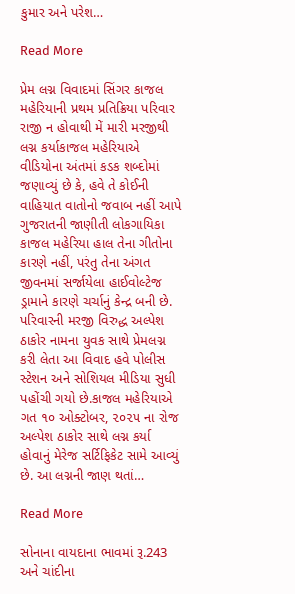કુમાર અને પરેશ…

Read More

પ્રેમ લગ્ન વિવાદમાં સિંગર કાજલ મહેરિયાની પ્રથમ પ્રતિક્રિયા પરિવાર રાજી ન હોવાથી મેં મારી મરજીથી લગ્ન કર્યાકાજલ મહેરિયાએ વીડિયોના અંતમાં કડક શબ્દોમાં જણાવ્યું છે કે, હવે તે કોઈની વાહિયાત વાતોનો જવાબ નહીં આપે ગુજરાતની જાણીતી લોકગાયિકા કાજલ મહેરિયા હાલ તેના ગીતોના કારણે નહીં, પરંતુ તેના અંગત જીવનમાં સર્જાયેલા હાઈવોલ્ટેજ ડ્રામાને કારણે ચર્ચાનું કેન્દ્ર બની છે. પરિવારની મરજી વિરુદ્ધ અલ્પેશ ઠાકોર નામના યુવક સાથે પ્રેમલગ્ન કરી લેતા આ વિવાદ હવે પોલીસ સ્ટેશન અને સોશિયલ મીડિયા સુધી પહોંચી ગયો છે.કાજલ મહેરિયાએ ગત ૧૦ ઓક્ટોબર, ૨૦૨૫ ના રોજ અલ્પેશ ઠાકોર સાથે લગ્ન કર્યા હોવાનું મેરેજ સર્ટિફિકેટ સામે આવ્યું છે. આ લગ્નની જાણ થતાં…

Read More

સોનાના વાયદાના ભાવમાં રૂ.243 અને ચાંદીના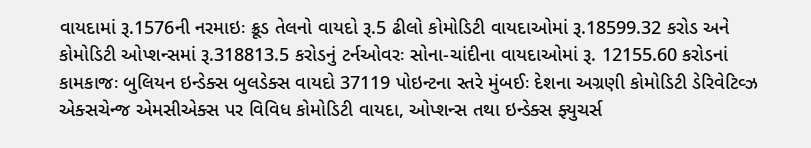વાયદામાં રૂ.1576ની નરમાઇઃ ક્રૂડ તેલનો વાયદો રૂ.5 ઢીલો કોમોડિટી વાયદાઓમાં રૂ.18599.32 કરોડ અને કોમોડિટી ઓપ્શન્સમાં રૂ.318813.5 કરોડનું ટર્નઓવરઃ સોના-ચાંદીના વાયદાઓમાં રૂ. 12155.60 કરોડનાં કામકાજઃ બુલિયન ઇન્ડેક્સ બુલડેક્સ વાયદો 37119 પોઇન્ટના સ્તરે મુંબઈઃ દેશના અગ્રણી કોમોડિટી ડેરિવેટિવ્ઝ એક્સચેન્જ એમસીએક્સ પર વિવિધ કોમોડિટી વાયદા, ઓપ્શન્સ તથા ઇન્ડેક્સ ફ્યુચર્સ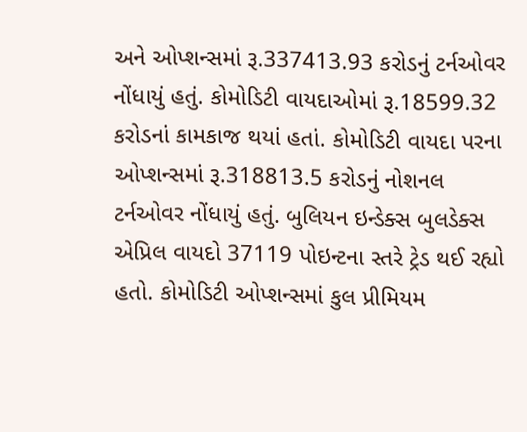અને ઓપ્શન્સમાં રૂ.337413.93 કરોડનું ટર્નઓવર નોંધાયું હતું. કોમોડિટી વાયદાઓમાં રૂ.18599.32 કરોડનાં કામકાજ થયાં હતાં. કોમોડિટી વાયદા પરના ઓપ્શન્સમાં રૂ.318813.5 કરોડનું નોશનલ ટર્નઓવર નોંધાયું હતું. બુલિયન ઇન્ડેક્સ બુલડેક્સ એપ્રિલ વાયદો 37119 પોઇન્ટના સ્તરે ટ્રેડ થઈ રહ્યો હતો. કોમોડિટી ઓપ્શન્સમાં કુલ પ્રીમિયમ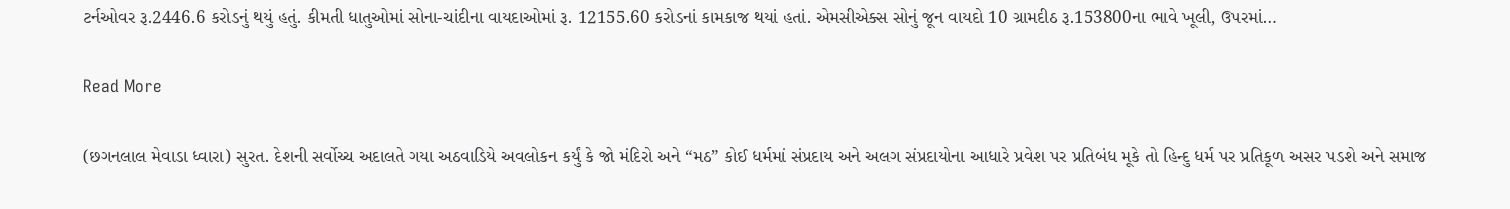ટર્નઓવર રૂ.2446.6 કરોડનું થયું હતું. કીમતી ધાતુઓમાં સોના-ચાંદીના વાયદાઓમાં રૂ. 12155.60 કરોડનાં કામકાજ થયાં હતાં. એમસીએક્સ સોનું જૂન વાયદો 10 ગ્રામદીઠ રૂ.153800ના ભાવે ખૂલી, ઉપરમાં…

Read More

(છગનલાલ મેવાડા ધ્વારા) સુરત. દેશની સર્વોચ્ચ અદાલતે ગયા અઠવાડિયે અવલોકન કર્યું કે જો મંદિરો અને “મઠ” કોઈ ધર્મમાં સંપ્રદાય અને અલગ સંપ્રદાયોના આધારે પ્રવેશ પર પ્રતિબંધ મૂકે તો હિન્દુ ધર્મ પર પ્રતિકૂળ અસર પડશે અને સમાજ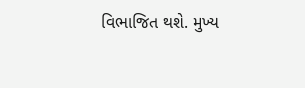વિભાજિત થશે. મુખ્ય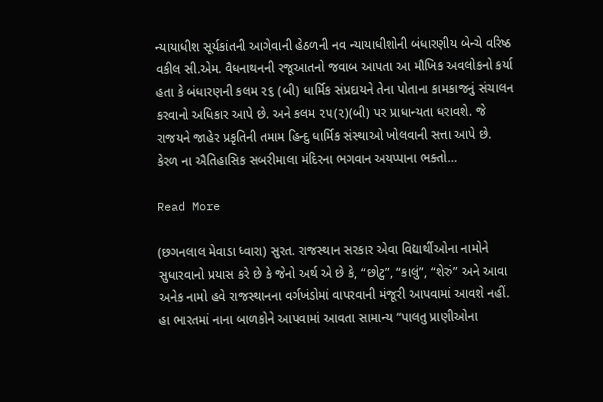ન્યાયાધીશ સૂર્યકાંતની આગેવાની હેઠળની નવ ન્યાયાધીશોની બંધારણીય બેન્ચે વરિષ્ઠ વકીલ સી.એમ. વૈધનાથનની રજૂઆતનો જવાબ આપતા આ મૌખિક અવલોકનો કર્યા હતા કે બંધારણની કલમ ૨૬ (બી) ધાર્મિક સંપ્રદાયને તેના પોતાના કામકાજનું સંચાલન કરવાનો અધિકાર આપે છે. અને કલમ ૨૫(૨)(બી) પર પ્રાધાન્યતા ધરાવશે. જે રાજયને જાહેર પ્રકૃતિની તમામ હિન્દુ ધાર્મિક સંસ્થાઓ ખોલવાની સત્તા આપે છે. કેરળ ના ઐતિહાસિક સબરીમાલા મંદિરના ભગવાન અયપ્પાના ભક્તો…

Read More

(છગનલાલ મેવાડા ધ્વારા) સુરત. રાજસ્થાન સરકાર એવા વિદ્યાર્થીઓના નામોને સુધારવાનો પ્રયાસ કરે છે કે જેનો અર્થ એ છે કે, “છોટુ”, “કાલું”, “શેરું” અને આવા અનેક નામો હવે રાજસ્થાનના વર્ગખંડોમાં વાપરવાની મંજૂરી આપવામાં આવશે નહીં. હા ભારતમાં નાના બાળકોને આપવામાં આવતા સામાન્ય “પાલતુ પ્રાણીઓના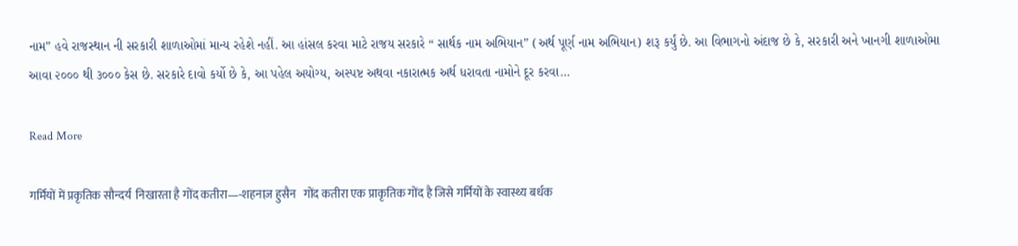નામ” હવે રાજસ્થાન ની સરકારી શાળાઓમાં માન્ય રહેશે નહીં. આ હાંસલ કરવા માટે રાજય સરકારે “ સાર્થક નામ અભિયાન” (અર્થ પૂર્ણ નામ અભિયાન) શરૂ કર્યું છે. આ વિભાગનો અંદાજ છે કે, સરકારી અને ખાનગી શાળાઓમા આવા ૨૦૦૦ થી ૩૦૦૦ કેસ છે. સરકારે દાવો કર્યો છે કે, આ પહેલ અયોગ્ય, અસ્પષ્ટ અથવા નકારાત્મક અર્થ ધરાવતા નામોને દૂર કરવા…

Read More

गर्मियों में प्रकृतिक सौन्दर्य  निखारता है गोंद कतीरा—-शहनाज़ हुसैन   गोंद कतीरा एक प्राकृतिक गोंद है जिसे गर्मियों के स्वास्थ्य बर्धक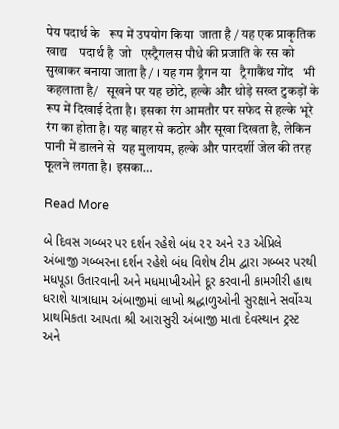पेय पदार्थ के   रूप में उपयोग किया  जाता है / यह एक प्राकृतिक  खाद्य    पदार्थ है  जो   एस्ट्रैगलस पौधे की प्रजाति के रस को सुखाकर बनाया जाता है / । यह गम ड्रैगन या   ट्रैगाकैंथ गोंद   भी कहलाता है/   सूखने पर यह छोटे, हल्के और थोड़े सख्त टुकड़ों के रूप में दिखाई देता है। इसका रंग आमतौर पर सफेद से हल्के भूरे रंग का होता है। यह बाहर से कठोर और सूखा दिखता है, लेकिन  पानी में डालने से  यह मुलायम, हल्के और पारदर्शी जेल की तरह फूलने लगता है। इसका…

Read More

બે દિવસ ગબ્બર પર દર્શન રહેશે બંધ ૨૨ અને ૨૩ એપ્રિલે અંબાજી ગબ્બરના દર્શન રહેશે બંધ વિશેષ ટીમ દ્વારા ગબ્બર પરથી મધપૂડા ઉતારવાની અને મધમાખીઓને દૂર કરવાની કામગીરી હાથ ધરાશે યાત્રાધામ અંબાજીમાં લાખો શ્રદ્ધાળુઓની સુરક્ષાને સર્વોચ્ચ પ્રાથમિકતા આપતા શ્રી આરાસુરી અંબાજી માતા દેવસ્થાન ટ્રસ્ટ અને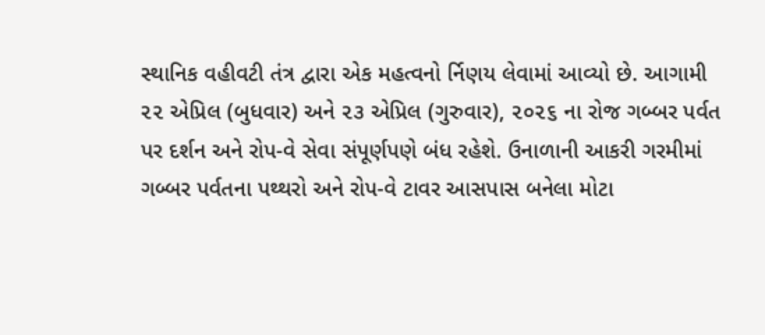સ્થાનિક વહીવટી તંત્ર દ્વારા એક મહત્વનો ર્નિણય લેવામાં આવ્યો છે. આગામી ૨૨ એપ્રિલ (બુધવાર) અને ૨૩ એપ્રિલ (ગુરુવાર), ૨૦૨૬ ના રોજ ગબ્બર પર્વત પર દર્શન અને રોપ-વે સેવા સંપૂર્ણપણે બંધ રહેશે. ઉનાળાની આકરી ગરમીમાં ગબ્બર પર્વતના પથ્થરો અને રોપ-વે ટાવર આસપાસ બનેલા મોટા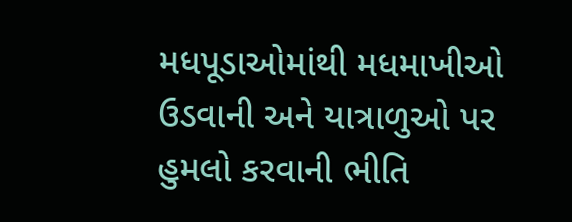મધપૂડાઓમાંથી મધમાખીઓ ઉડવાની અને યાત્રાળુઓ પર હુમલો કરવાની ભીતિ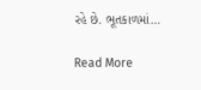રહે છે. ભૂતકાળમાં…

Read More